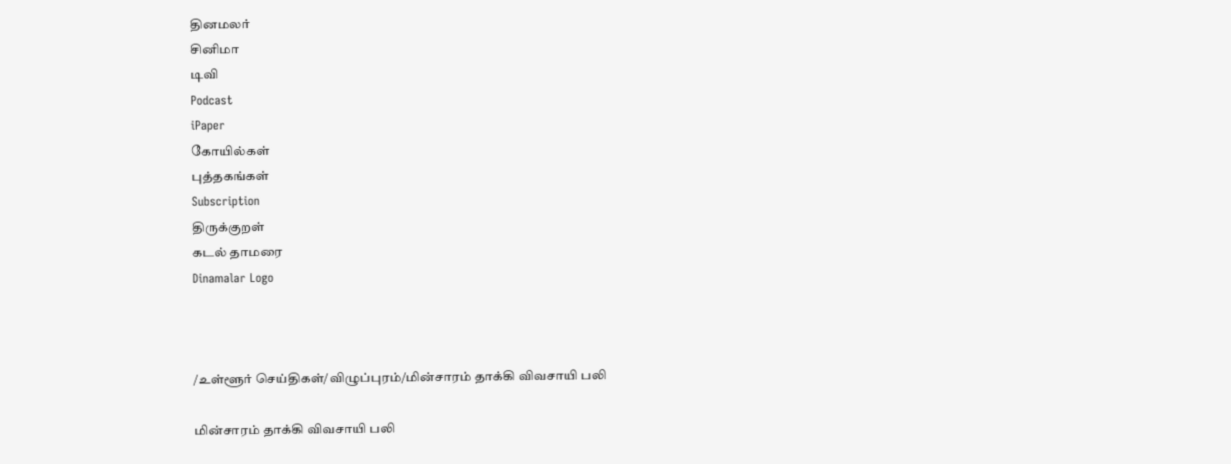தினமலர்
சினிமா
டிவி
Podcast
iPaper
கோயில்கள்
புத்தகங்கள்
Subscription
திருக்குறள்
கடல் தாமரை
Dinamalar Logo



/உள்ளூர் செய்திகள்/விழுப்புரம்/மின்சாரம் தாக்கி விவசாயி பலி

மின்சாரம் தாக்கி விவசாயி பலி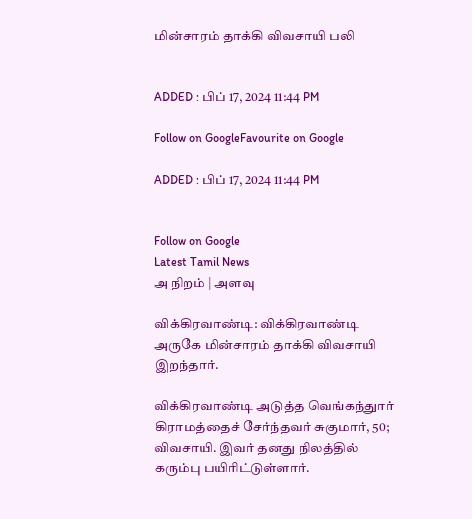மின்சாரம் தாக்கி விவசாயி பலி


ADDED : பிப் 17, 2024 11:44 PM

Follow on GoogleFavourite on Google

ADDED : பிப் 17, 2024 11:44 PM


Follow on Google
Latest Tamil News
அ நிறம் | அளவு

விக்கிரவாண்டி: விக்கிரவாண்டி அருகே மின்சாரம் தாக்கி விவசாயி இறந்தார்.

விக்கிரவாண்டி அடுத்த வெங்கந்துார் கிராமத்தைச் சேர்ந்தவர் சுகுமார், 50; விவசாயி. இவர் தனது நிலத்தில் கரும்பு பயிரிட்டுள்ளார்.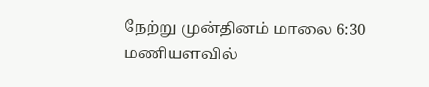நேற்று முன்தினம் மாலை 6:30 மணியளவில்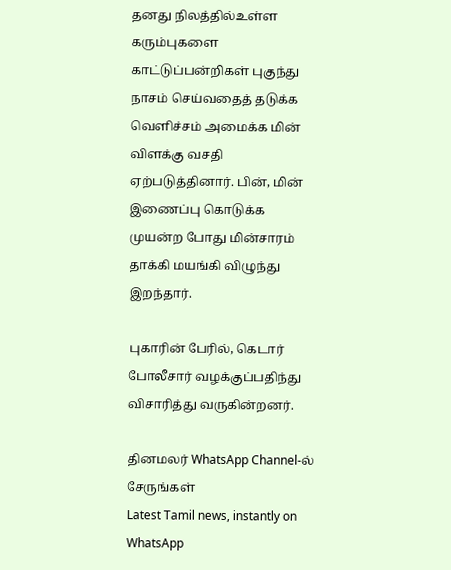தனது நிலத்தில்உள்ள கரும்புகளை காட்டுப்பன்றிகள் புகுந்து நாசம் செய்வதைத் தடுக்க வெளிச்சம் அமைக்க மின் விளக்கு வசதி ஏற்படுத்தினார். பின், மின் இணைப்பு கொடுக்க முயன்ற போது மின்சாரம் தாக்கி மயங்கி விழுந்து இறந்தார்.

புகாரின் பேரில், கெடார் போலீசார் வழக்குப்பதிந்து விசாரித்து வருகின்றனர்.

தினமலர் WhatsApp Channel-ல் சேருங்கள்
Latest Tamil news, instantly on WhatsApp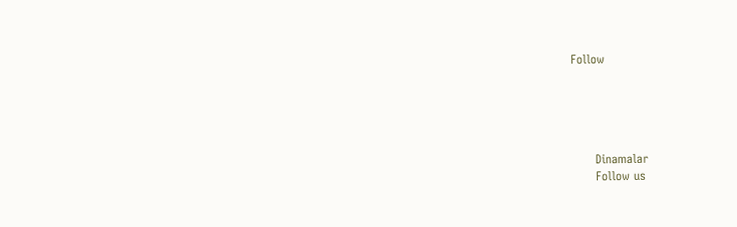Follow





      Dinamalar
      Follow us